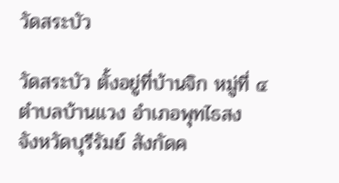วัดสระบัว

วัดสระบัว ตั้งอยู่ที่บ้านจิก หมู่ที่ ๔ ตำบลบ้านแวง อำเภอพุทไธสง จังหวัดบุรีรัมย์ สังกัดค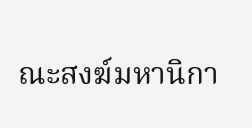ณะสงฆ์มหานิกา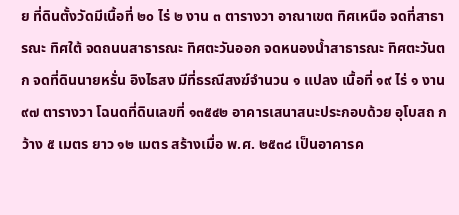ย ที่ดินตั้งวัดมีเนื้อที่ ๒๐ ไร่ ๒ งาน ๓ ตารางวา อาณาเขต ทิศเหนือ จดที่สาธารณะ ทิศใต้ จดถนนสาธารณะ ทิศตะวันออก จดหนองน้ำสาธารณะ ทิศตะวันตก จดที่ดินนายหรั่น อิงไธสง มีที่ธรณีสงฆ์จำนวน ๑ แปลง เนื้อที่ ๑๙ ไร่ ๑ งาน ๙๗ ตารางวา โฉนดที่ดินเลขที่ ๑๓๕๔๒ อาคารเสนาสนะประกอบด้วย อุโบสถ กว้าง ๕ เมตร ยาว ๑๒ เมตร สร้างเมื่อ พ.ศ. ๒๕๓๘ เป็นอาคารค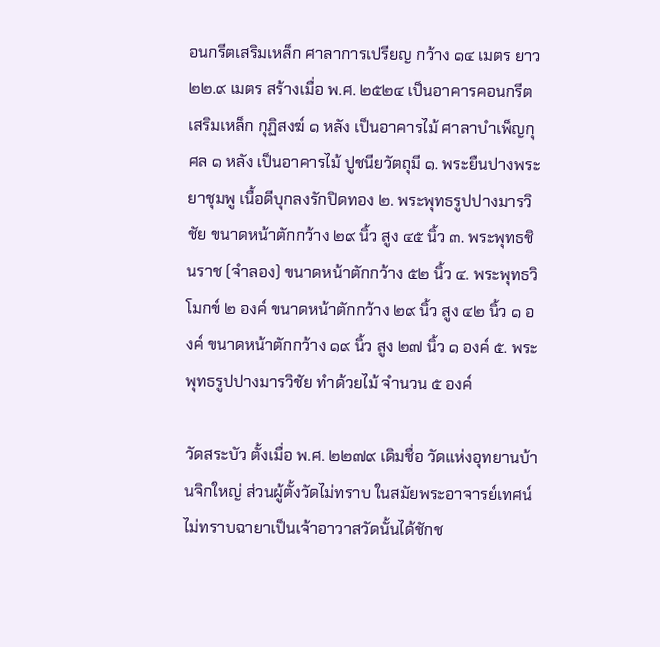อนกรีตเสริมเหล็ก ศาลาการเปรียญ กว้าง ๑๔ เมตร ยาว ๒๒.๙ เมตร สร้างเมื่อ พ.ศ. ๒๕๒๔ เป็นอาคารคอนกรีตเสริมเหล็ก กุฏิสงฆ์ ๑ หลัง เป็นอาคารไม้ ศาลาบำเพ็ญกุศล ๑ หลัง เป็นอาคารไม้ ปูชนียวัตถุมี ๑. พระยืนปางพระยาชุมพู เนื้อดีบุกลงรักปิดทอง ๒. พระพุทธรูปปางมารวิชัย ขนาดหน้าตักกว้าง ๒๙ นิ้ว สูง ๔๕ นิ้ว ๓. พระพุทธชินราช (จำลอง) ขนาดหน้าตักกว้าง ๕๒ นิ้ว ๔. พระพุทธวิโมกข์ ๒ องค์ ขนาดหน้าตักกว้าง ๒๙ นิ้ว สูง ๔๒ นิ้ว ๑ องค์ ขนาดหน้าตักกว้าง ๑๙ นิ้ว สูง ๒๗ นิ้ว ๑ องค์ ๕. พระพุทธรูปปางมารวิชัย ทำด้วยไม้ จำนวน ๕ องค์

วัดสระบัว ตั้งเมื่อ พ.ศ. ๒๒๗๙ เดิมชื่อ วัดแห่งอุทยานบ้านจิกใหญ่ ส่วนผู้ตั้งวัดไม่ทราบ ในสมัยพระอาจารย์เทศน์ไม่ทราบฉายาเป็นเจ้าอาวาสวัดนั้นได้ชักช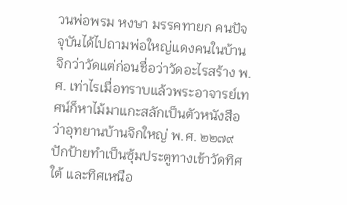วนพ่อพรม หงษา มรรคทายก คนปัจจุบันได้ไปถามพ่อใหญ่แดงคนในบ้านจิกว่าวัดแต่ก่อนชื่อว่าวัดอะไรสร้าง พ.ศ. เท่าไรเมื่อทราบแล้วพระอาจารย์เทศน์ก็หาไม้มาแกะสลักเป็นตัวหนังสือว่าอุทยานบ้านจิกใหญ่ พ.ศ. ๒๒๗๙ ปักป้ายทำเป็นซุ้มประตูทางเข้าวัดทิศใต้ และทิศเหนือ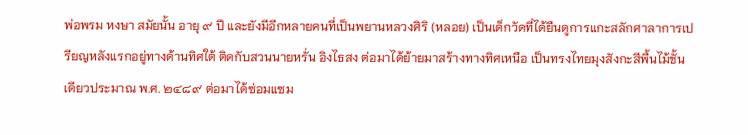พ่อพรม หงษา สมัยนั้น อายุ ๙ ปี และยังมีอีกหลายคนที่เป็นพยานหลวงศิริ (หลอย) เป็นเด็กวัดที่ได้ยืนดูการแกะสลักศาลาการเปรียญหลังแรกอยู่ทางด้านทิศใต้ ติดกับสวนนายหรั่น อิงไธสง ต่อมาได้ย้ายมาสร้างทางทิศเหนือ เป็นทรงไทยมุงสังกะสีพื้นไม้ชั้นเดียวประมาณ พ.ศ. ๒๔๘๙ ต่อมาได้ซ่อมแซม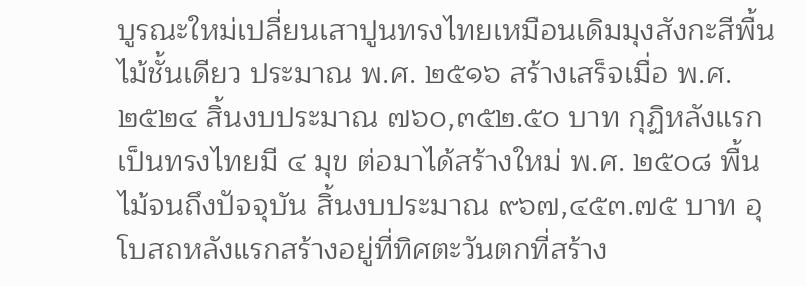บูรณะใหม่เปลี่ยนเสาปูนทรงไทยเหมือนเดิมมุงสังกะสีพื้นไม้ชั้นเดียว ประมาณ พ.ศ. ๒๕๑๖ สร้างเสร็จเมื่อ พ.ศ. ๒๕๒๔ สิ้นงบประมาณ ๗๖๐,๓๕๒.๕๐ บาท กุฏิหลังแรกเป็นทรงไทยมี ๔ มุข ต่อมาได้สร้างใหม่ พ.ศ. ๒๕๐๘ พื้นไม้จนถึงปัจจุบัน สิ้นงบประมาณ ๙๖๗,๔๕๓.๗๕ บาท อุโบสถหลังแรกสร้างอยู่ที่ทิศตะวันตกที่สร้าง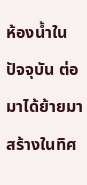ห้องน้ำในปัจจุบัน ต่อมาได้ย้ายมาสร้างในทิศ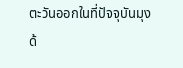ตะวันออกในที่ปัจจุบันมุงด้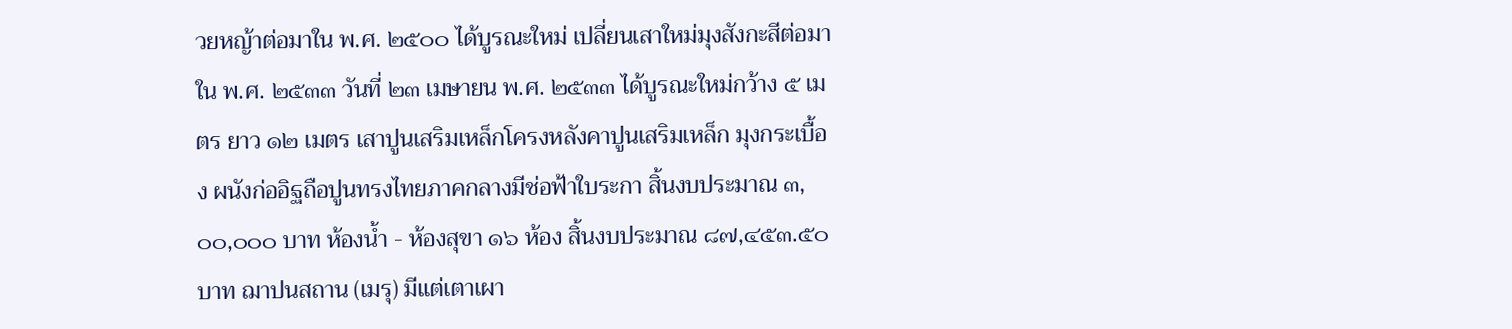วยหญ้าต่อมาใน พ.ศ. ๒๕๐๐ ได้บูรณะใหม่ เปลี่ยนเสาใหม่มุงสังกะสีต่อมาใน พ.ศ. ๒๕๓๓ วันที่ ๒๓ เมษายน พ.ศ. ๒๕๓๓ ได้บูรณะใหม่กว้าง ๕ เมตร ยาว ๑๒ เมตร เสาปูนเสริมเหล็กโครงหลังคาปูนเสริมเหล็ก มุงกระเบื้อง ผนังก่ออิฐถือปูนทรงไทยภาคกลางมีช่อฟ้าใบระกา สิ้นงบประมาณ ๓,๐๐,๐๐๐ บาท ห้องน้ำ - ห้องสุขา ๑๖ ห้อง สิ้นงบประมาณ ๘๗,๔๕๓.๕๐ บาท ฌาปนสถาน (เมรุ) มีแต่เตาเผา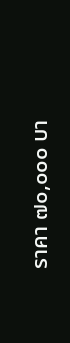ราคา ๗๐,๐๐๐ บา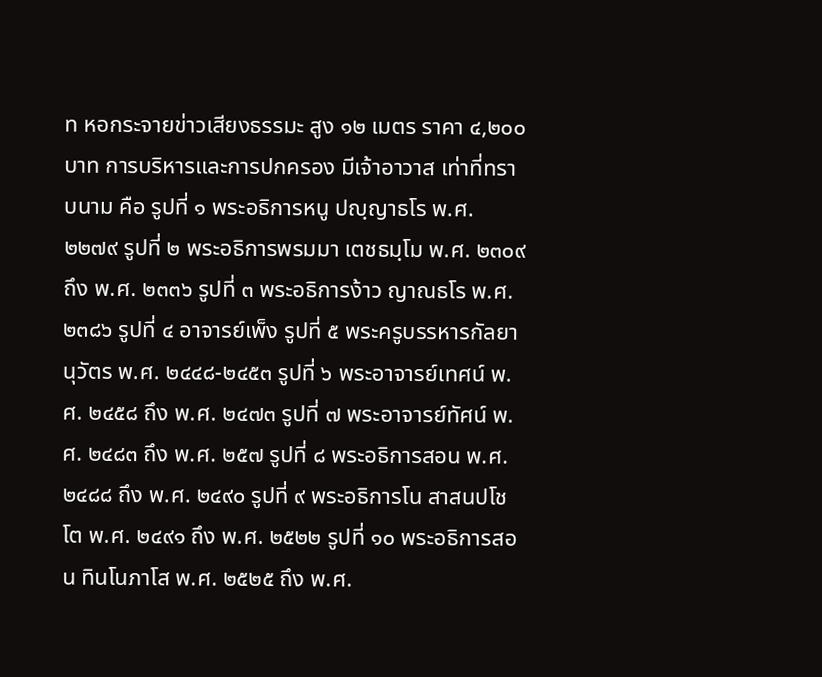ท หอกระจายข่าวเสียงธรรมะ สูง ๑๒ เมตร ราคา ๔,๒๐๐ บาท การบริหารและการปกครอง มีเจ้าอาวาส เท่าที่ทราบนาม คือ รูปที่ ๑ พระอธิการหนู ปญฺญาธโร พ.ศ. ๒๒๗๙ รูปที่ ๒ พระอธิการพรมมา เตชธมฺโม พ.ศ. ๒๓๐๙ ถึง พ.ศ. ๒๓๓๖ รูปที่ ๓ พระอธิการง้าว ญาณธโร พ.ศ. ๒๓๘๖ รูปที่ ๔ อาจารย์เพ็ง รูปที่ ๕ พระครูบรรหารกัลยานุวัตร พ.ศ. ๒๔๔๘-๒๔๕๓ รูปที่ ๖ พระอาจารย์เทศน์ พ.ศ. ๒๔๕๘ ถึง พ.ศ. ๒๔๗๓ รูปที่ ๗ พระอาจารย์ทัศน์ พ.ศ. ๒๔๘๓ ถึง พ.ศ. ๒๕๗ รูปที่ ๘ พระอธิการสอน พ.ศ. ๒๔๘๘ ถึง พ.ศ. ๒๔๙๐ รูปที่ ๙ พระอธิการโน สาสนปโชโต พ.ศ. ๒๔๙๑ ถึง พ.ศ. ๒๕๒๒ รูปที่ ๑๐ พระอธิการสอน ทินโนภาโส พ.ศ. ๒๕๒๕ ถึง พ.ศ.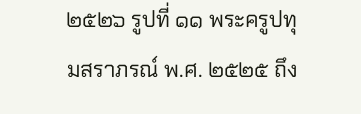๒๕๒๖ รูปที่ ๑๑ พระครูปทุมสราภรณ์ พ.ศ. ๒๕๒๕ ถึง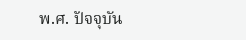พ.ศ. ปัจจุบัน